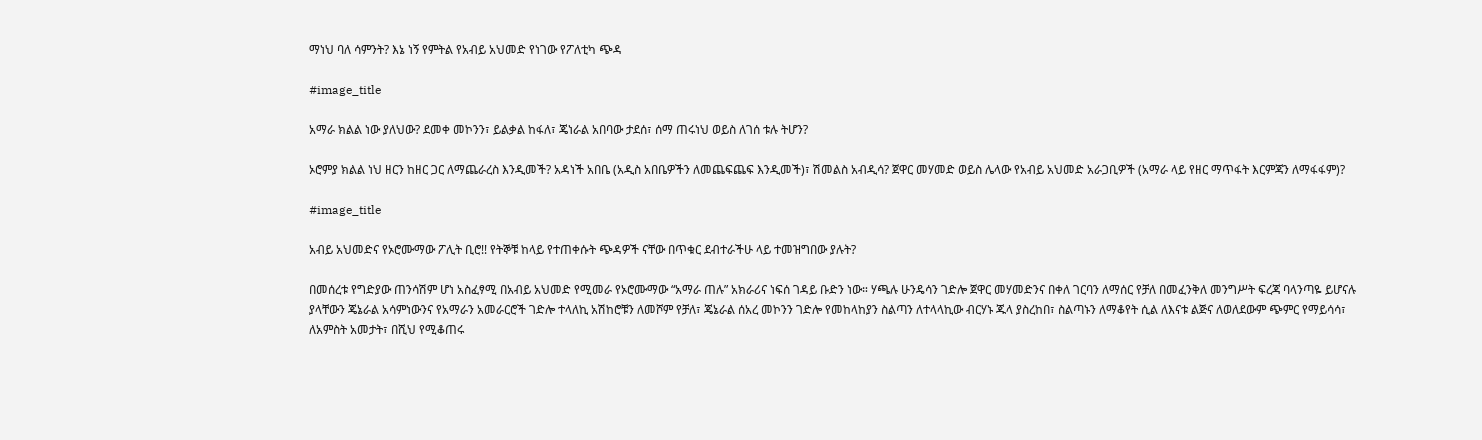ማነህ ባለ ሳምንት? እኔ ነኝ የምትል የአብይ አህመድ የነገው የፖለቲካ ጭዳ

#image_title

አማራ ክልል ነው ያለህው? ደመቀ መኮንን፣ ይልቃል ከፋለ፣ ጄነራል አበባው ታደሰ፣ ሰማ ጠሩነህ ወይስ ለገሰ ቱሉ ትሆን?

ኦሮምያ ክልል ነህ ዘርን ከዘር ጋር ለማጨራረስ እንዲመች? አዳነች አበቤ (አዲስ አበቤዎችን ለመጨፍጨፍ እንዲመች)፣ ሽመልስ አብዲሳ? ጀዋር መሃመድ ወይስ ሌላው የአብይ አህመድ አራጋቢዎች (አማራ ላይ የዘር ማጥፋት እርምጃን ለማፋፋም)?

#image_title

አብይ አህመድና የኦሮሙማው ፖሊት ቢሮ!! የትኞቹ ከላይ የተጠቀሱት ጭዳዎች ናቸው በጥቁር ደብተራችሁ ላይ ተመዝግበው ያሉት?

በመሰረቱ የግድያው ጠንሳሽም ሆነ አስፈፃሚ በአብይ አህመድ የሚመራ የኦሮሙማው “አማራ ጠሉ” አክራሪና ነፍሰ ገዳይ ቡድን ነው። ሃጫሉ ሁንዴሳን ገድሎ ጀዋር መሃመድንና በቀለ ገርባን ለማሰር የቻለ በመፈንቅለ መንግሥት ፍረጃ ባላንጣዬ ይሆናሉ ያላቸውን ጄኔራል አሳምነውንና የአማራን አመራርሮች ገድሎ ተላለኪ አሽከሮቹን ለመሾም የቻለ፣ ጄኔራል ሰአረ መኮንን ገድሎ የመከላከያን ስልጣን ለተላላኪው ብርሃኑ ጁላ ያስረከበ፣ ስልጣኑን ለማቆየት ሲል ለእናቱ ልጅና ለወለደውም ጭምር የማይሳሳ፣ ለአምስት አመታት፣ በሺህ የሚቆጠሩ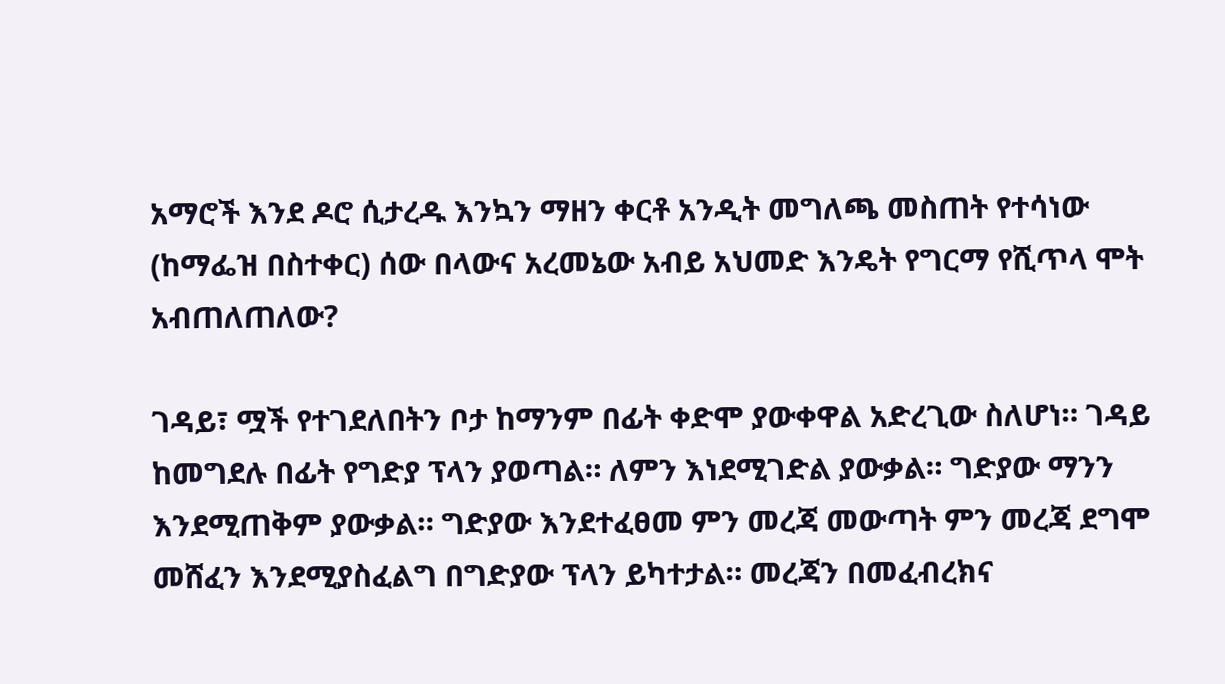አማሮች እንደ ዶሮ ሲታረዱ እንኳን ማዘን ቀርቶ አንዲት መግለጫ መስጠት የተሳነው (ከማፌዝ በስተቀር) ሰው በላውና አረመኔው አብይ አህመድ እንዴት የግርማ የሺጥላ ሞት አብጠለጠለው?

ገዳይ፣ ሟች የተገደለበትን ቦታ ከማንም በፊት ቀድሞ ያውቀዋል አድረጊው ስለሆነ። ገዳይ ከመግደሉ በፊት የግድያ ፕላን ያወጣል። ለምን እነደሚገድል ያውቃል። ግድያው ማንን እንደሚጠቅም ያውቃል። ግድያው እንደተፈፀመ ምን መረጃ መውጣት ምን መረጃ ደግሞ መሸፈን እንደሚያስፈልግ በግድያው ፕላን ይካተታል። መረጃን በመፈብረክና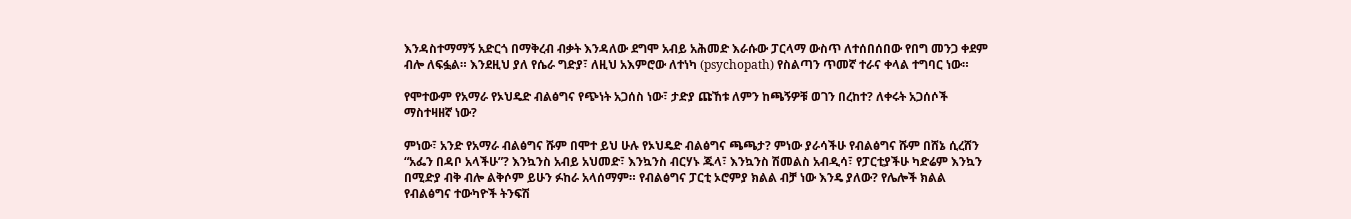እንዳስተማማኝ አድርጎ በማቅረብ ብቃት እንዳለው ደግሞ አብይ አሕመድ እራሱው ፓርላማ ውስጥ ለተሰበሰበው የበግ መንጋ ቀደም ብሎ ለፍፏል። እንደዚህ ያለ የሴራ ግድያ፣ ለዚህ አእምሮው ለተነካ (psychopath) የስልጣን ጥመኛ ተራና ቀላል ተግባር ነው።

የሞተውም የአማራ የኦህዴድ ብልፅግና የጭነት አጋሰስ ነው፣ ታድያ ጩኸቱ ለምን ከጫኝዎቹ ወገን በረከተ? ለቀሩት አጋሰሶች ማስተዛዘኛ ነው?

ምነው፣ አንድ የአማራ ብልፅግና ሹም በሞተ ይህ ሁሉ የኦህዴድ ብልፅግና ጫጫታ? ምነው ያራሳችሁ የብልፅግና ሹም በሸኔ ሲረሸን “አፌን በዳቦ አላችሁ”? እንኳንስ አብይ አህመድ፣ እንኳንስ ብርሃኑ ጁላ፣ እንኳንስ ሽመልስ አብዲሳ፣ የፓርቲያችሁ ካድሬም እንኳን በሚድያ ብቅ ብሎ ልቅሶም ይሁን ፉከራ አላሰማም። የብልፅግና ፓርቲ ኦሮምያ ክልል ብቻ ነው እንዴ ያለው? የሌሎች ክልል የብልፅግና ተውካዮች ትንፍሽ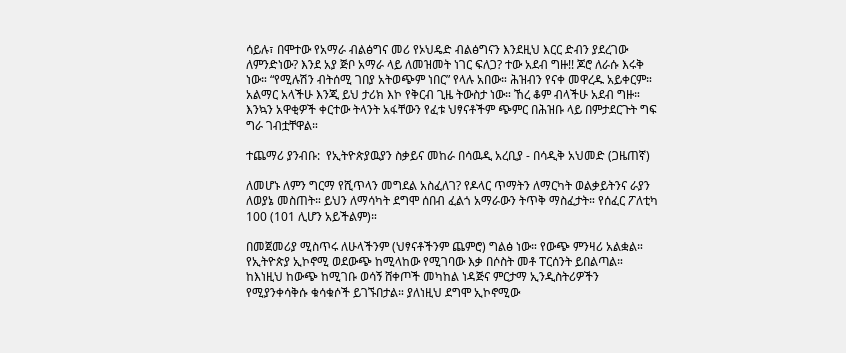ሳይሉ፣ በሞተው የአማራ ብልፅግና መሪ የኦህዴድ ብልፅግናን እንደዚህ እርር ድብን ያደረገው ለምንድነው? እንደ አያ ጅቦ አማራ ላይ ለመዝመት ነገር ፍለጋ? ተው አደብ ግዙ!! ጆሮ ለራሱ እሩቅ ነው። “የሚሉሽን ብትሰሚ ገበያ አትወጭም ነበር” የላሉ አበው። ሕዝብን የናቀ መዋረዱ አይቀርም። አልማር አላችሁ እንጂ ይህ ታሪክ እኮ የቅርብ ጊዜ ትውስታ ነው። ኸረ ቆም ብላችሁ አደብ ግዙ። እንኳን አዋቂዎች ቀርተው ትላንት አፋቸውን የፈቱ ህፃናቶችም ጭምር በሕዝቡ ላይ በምታደርጉት ግፍ ግራ ገብቷቸዋል።

ተጨማሪ ያንብቡ:  የኢትዮጵያዉያን ስቃይና መከራ በሳዉዲ አረቢያ - በሳዲቅ አህመድ (ጋዜጠኛ)

ለመሆኑ ለምን ግርማ የሺጥላን መግደል አስፈለገ? የዶላር ጥማትን ለማርካት ወልቃይትንና ራያን ለወያኔ መስጠት። ይህን ለማሳካት ደግሞ ሰበብ ፈልጎ አማራውን ትጥቅ ማስፈታት። የሰፈር ፖለቲካ 100 (101 ሊሆን አይችልም)።

በመጀመሪያ ሚስጥሩ ለሁላችንም (ህፃናቶችንም ጨምሮ) ግልፅ ነው። የውጭ ምንዛሪ አልቋል። የኢትዮጵያ ኢኮኖሚ ወደውጭ ከሚላከው የሚገባው እቃ በሶስት መቶ ፐርሰንት ይበልጣል። ከእነዚህ ከውጭ ከሚገቡ ወሳኝ ሸቀጦች መካከል ነዳጅና ምርታማ ኢንዲስትሪዎችን የሚያንቀሳቅሱ ቁሳቁሶች ይገኙበታል። ያለነዚህ ደግሞ ኢኮኖሚው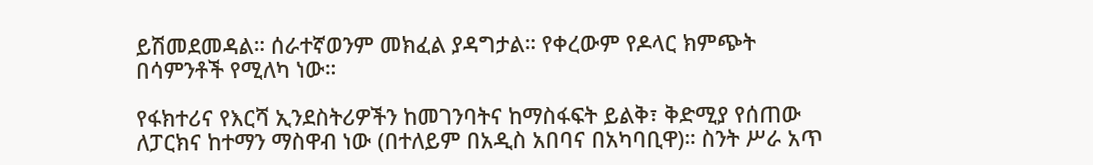ይሽመደመዳል። ሰራተኛወንም መክፈል ያዳግታል። የቀረውም የዶላር ክምጭት በሳምንቶች የሚለካ ነው።

የፋክተሪና የእርሻ ኢንደስትሪዎችን ከመገንባትና ከማስፋፍት ይልቅ፣ ቅድሚያ የሰጠው ለፓርክና ከተማን ማስዋብ ነው (በተለይም በአዲስ አበባና በአካባቢዋ)። ስንት ሥራ አጥ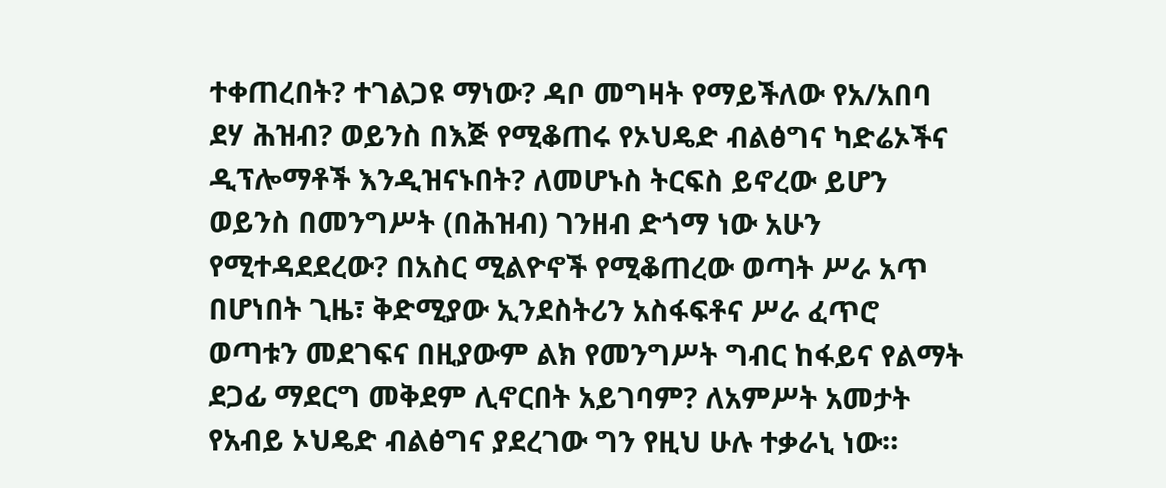ተቀጠረበት? ተገልጋዩ ማነው? ዳቦ መግዛት የማይችለው የአ/አበባ ደሃ ሕዝብ? ወይንስ በእጅ የሚቆጠሩ የኦህዴድ ብልፅግና ካድሬኦችና ዲፕሎማቶች እንዲዝናኑበት? ለመሆኑስ ትርፍስ ይኖረው ይሆን ወይንስ በመንግሥት (በሕዝብ) ገንዘብ ድጎማ ነው አሁን የሚተዳደደረው? በአስር ሚልዮኖች የሚቆጠረው ወጣት ሥራ አጥ በሆነበት ጊዜ፣ ቅድሚያው ኢንደስትሪን አስፋፍቶና ሥራ ፈጥሮ ወጣቱን መደገፍና በዚያውም ልክ የመንግሥት ግብር ከፋይና የልማት ደጋፊ ማደርግ መቅደም ሊኖርበት አይገባም? ለአምሥት አመታት የአብይ ኦህዴድ ብልፅግና ያደረገው ግን የዚህ ሁሉ ተቃራኒ ነው።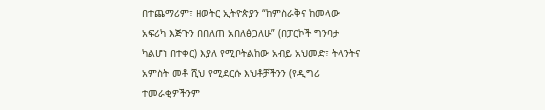በተጨማሪም፣ ዘወትር ኢትዮጵያን “ከምስራቅና ከመላው አፍሪካ እጅጉን በበለጠ አበለፅጋለሁ” (በፓርኮች ግንባታ ካልሆነ በተቀር) እያለ የሚቦትልከው አብይ አህመድ፣ ትላንትና አምስት መቶ ሺህ የሚደርሱ እህቶቻችንን (የዲግሪ ተመራቂዎችንም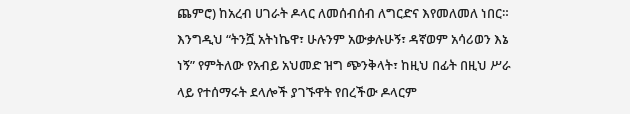ጨምሮ) ከአረብ ሀገራት ዶላር ለመሰብሰብ ለግርድና እየመለመለ ነበር። እንግዲህ “ትንሿ አትነኬዋ፣ ሁሉንም አውቃሉሁኝ፣ ዳኛወም አሳሪወን እኔ ነኝ” የምትለው የአብይ አህመድ ዝግ ጭንቅላት፣ ከዚህ በፊት በዚህ ሥራ ላይ የተሰማሩት ደላሎች ያገኙዋት የበረችው ዶላርም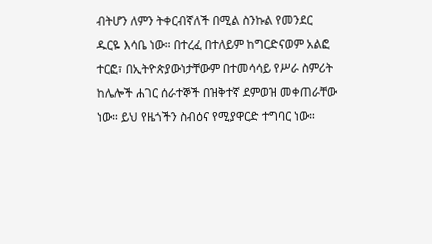ብትሆን ለምን ትቀርብኛለች በሚል ስንኩል የመንደር ዱርዬ እሳቤ ነው። በተረፈ በተለይም ከግርድናወም አልፎ ተርፎ፣ በኢትዮጵያውነታቸውም በተመሳሳይ የሥራ ስምሪት ከሌሎች ሐገር ሰራተኞች በዝቅተኛ ደምወዝ መቀጠራቸው ነው። ይህ የዜጎችን ስብዕና የሚያዋርድ ተግባር ነው።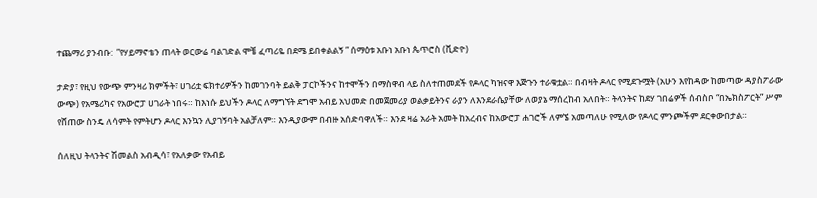ተጨማሪ ያንብቡ:  ”የሃይማኖቴን ጠላት ወርውሬ ባልገድል ሞቼ ፈጣሪዬ በደሜ ይበቀልልኝ ” ሰማዕቱ አቡነ አቡነ ጴጥሮስ (ቪድዮ)

ታድያ፣ የዚህ የውጭ ምንዛሪ ክምችት፣ ሀገሪቷ ፍክተሪዎችን ከመገንባት ይልቅ ፓርኮችንና ከተሞችን በማስዋብ ላይ ስለተጠመደች የዶላር ካዝናዋ እጅጉን ተራቁቷል። በብዛት ዶላር የሚደጉሟት (አሁን እየከዳው ከመጣው ዳያስፖራው ውጭ) የአሜሪካና የአውሮፓ ሀገራት ነበሩ። ከእነሱ ይህችን ዶላር ለማግኘት ደግሞ አብይ አህመድ በመጀመሪያ ወልቃይትንና ራያን ለእንደራሴያቸው ለወያኔ ማሰረከብ አለበት። ትላንትና ከደሃ ገበሬዎች ሰብስቦ “በኤክስፖርት” ሥም የሸጠው ስንዴ ለሳምት የምትሆን ዶላር እንኳን ሊያገኝባት አልቻለም። እንዲያውም በብዙ አሰድባዋለች። እንደ ዛሬ አራት አመት ከአረብና ከአውሮፓ ሐገሮች ለምኜ አመጣለሁ የሚለው የዶላር ምንጮችም ደርቀውበታል።

ሰለዚህ ትላንትና ሽመልስ አብዲሳ፣ የአለቃው የአብይ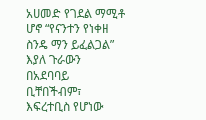አሀመድ የገደል ማሚቶ ሆኖ “የናንተን የነቀዘ ስንዴ ማን ይፈልጋል” እያለ ጉራውን በአደባባይ ቢቸበችብም፣ እፍረተቢስ የሆነው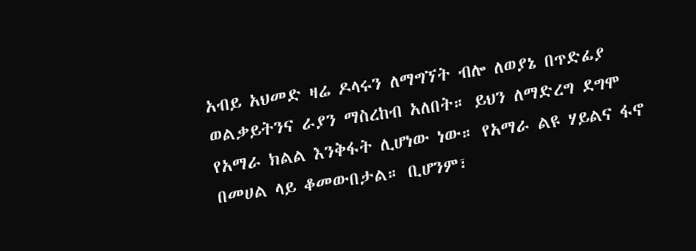አብይ አህመድ ዛሬ ዶላሩን ለማግኘት ብሎ ለወያኔ በጥድፊያ ወልቃይትንና ራያን ማስረከብ አለበት። ይህን ለማድረግ ደግሞ የአማራ ክልል እንቅፋት ሊሆነው ነው። የአማራ ልዩ ሃይልና ፋኖ በመሀል ላይ ቆመውበታል። ቢሆንም፣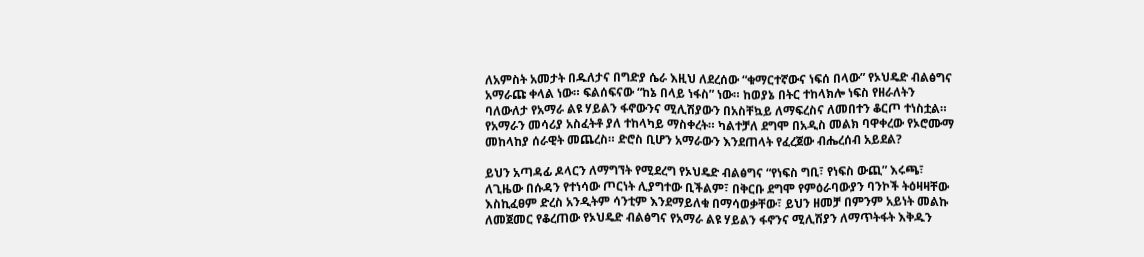ለአምስት አመታት በዱለታና በግድያ ሴራ እዚህ ለደረሰው “ቁማርተኛውና ነፍሰ በላው” የኦህዴድ ብልፅግና አማራጩ ቀላል ነው። ፍልሰፍናው “ከኔ በላይ ነፋስ” ነው። ከወያኔ በትር ተከላክሎ ነፍስ የዘራለትን ባለውለታ የአማራ ልዩ ሃይልን ፋኖውንና ሚሊሽያውን በአስቸኳይ ለማፍረስና ለመበተን ቆርጦ ተነስቷል። የአማራን መሳሪያ አስፈትቶ ያለ ተከላካይ ማስቀረት። ካልተቻለ ደግሞ በአዲስ መልክ ባዋቀረው የኦሮሙማ መከላከያ ሰራዊት መጨረስ። ድሮስ ቢሆን አማራውን እንደጠላት የፈረጀው ብሔረሰብ አይደል?

ይህን አጣዳፊ ዶላርን ለማግኘት የሚደረግ የኦህዴድ ብልፅግና “የነፍስ ግቢ፣ የነፍስ ውጪ” እሩጫ፣ ለጊዜው በሱዳን የተነሳው ጦርነት ሊያግተው ቢችልም፣ በቅርቡ ደግሞ የምዕራባውያን ባንኮች ትዕዛዛቸው እስኪፈፀም ድረስ አንዲትም ሳንቲም እንደማይለቁ በማሳወቃቸው፣ ይህን ዘመቻ በምንም አይነት መልኩ ለመጀመር የቆረጠው የኦህዴድ ብልፅግና የአማራ ልዩ ሃይልን ፋኖንና ሚሊሽያን ለማጥትፋት እቅዱን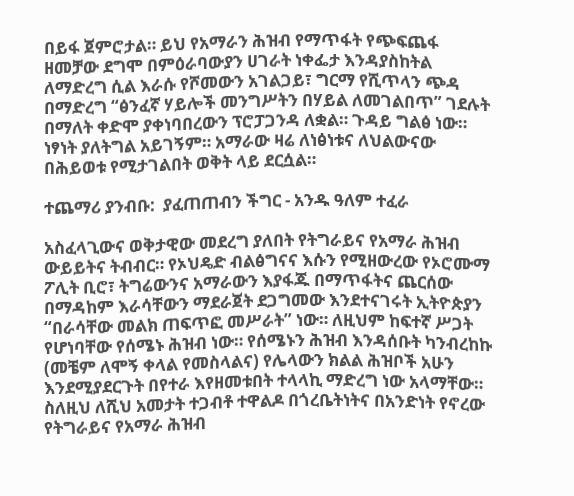በይፋ ጀምሮታል። ይህ የአማራን ሕዝብ የማጥፋት የጭፍጨፋ ዘመቻው ደግሞ በምዕራባውያን ሀገራት ነቀፌታ እንዳያስከትል ለማድረግ ሲል እራሱ የሾመውን አገልጋይ፣ ግርማ የሺጥላን ጭዳ በማድረግ “ፅንፈኛ ሃይሎች መንግሥትን በሃይል ለመገልበጥ” ገደሉት በማለት ቀድሞ ያቀነባበረውን ፕሮፓጋንዳ ለቋል። ጉዳይ ግልፅ ነው። ነፃነት ያለትግል አይገኝም። አማራው ዛሬ ለነፅነቱና ለህልውናው በሕይወቱ የሚታገልበት ወቅት ላይ ደርሷል።

ተጨማሪ ያንብቡ:  ያፈጠጠብን ችግር - አንዱ ዓለም ተፈራ

አስፈላጊውና ወቅታዊው መደረግ ያለበት የትግራይና የአማራ ሕዝብ ውይይትና ትብብር። የኦህዴድ ብልፅግናና እሱን የሚዘውረው የኦሮሙማ ፖሊት ቢሮ፣ ትግሬውንና አማራውን እያፋጁ በማጥፋትና ጨርሰው በማዳከም እራሳቸውን ማደራጀት ደጋግመው እንደተናገሩት ኢትዮጵያን “በራሳቸው መልክ ጠፍጥፎ መሥራት” ነው። ለዚህም ከፍተኛ ሥጋት የሆነባቸው የሰሜኑ ሕዝብ ነው። የሰሜኑን ሕዝብ እንዳሰቡት ካንብረከኩ (መቼም ለሞኝ ቀላል የመስላልና) የሌላውን ክልል ሕዝቦች አሁን እንደሚያደርጉት በየተራ እየዘመቱበት ተላላኪ ማድረግ ነው አላማቸው። ስለዚህ ለሺህ አመታት ተጋብቶ ተዋልዶ በጎረቤትነትና በአንድነት የኖረው የትግራይና የአማራ ሕዝብ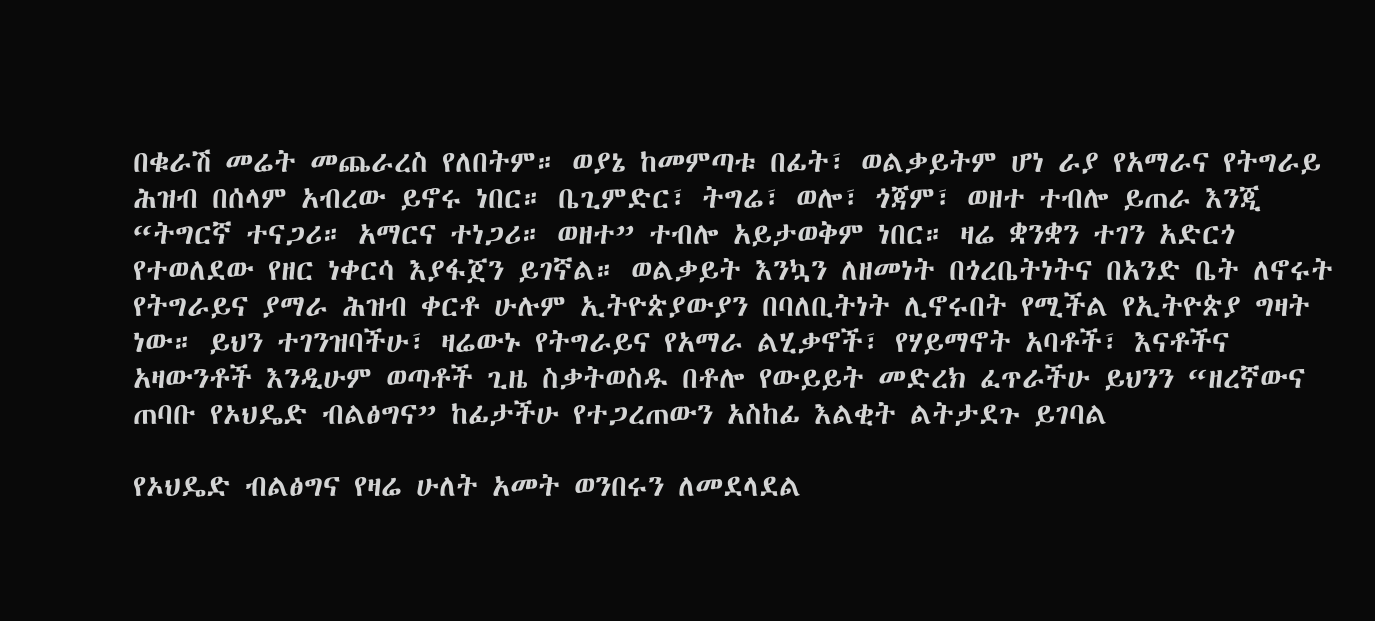በቁራሽ መሬት መጨራረስ የለበትም። ወያኔ ከመምጣቱ በፊት፣ ወልቃይትም ሆነ ራያ የአማራና የትግራይ ሕዝብ በሰላም አብረው ይኖሩ ነበር። ቤጊምድር፣ ትግሬ፣ ወሎ፣ ጎጃም፣ ወዘተ ተብሎ ይጠራ እንጂ “ትግርኛ ተናጋሪ። አማርና ተነጋሪ። ወዘተ” ተብሎ አይታወቅም ነበር። ዛሬ ቋንቋን ተገን አድርጎ የተወለደው የዘር ነቀርሳ እያፋጀን ይገኛል። ወልቃይት እንኳን ለዘመነት በጎረቤትነትና በአንድ ቤት ለኖሩት የትግራይና ያማራ ሕዝብ ቀርቶ ሁሉም ኢትዮጵያውያን በባለቢትነት ሊኖሩበት የሚችል የኢትዮጵያ ግዛት ነው። ይህን ተገንዝባችሁ፣ ዛሬውኑ የትግራይና የአማራ ልሂቃኖች፣ የሃይማኖት አባቶች፣ እናቶችና አዛውንቶች እንዲሁም ወጣቶች ጊዜ ስቃትወስዱ በቶሎ የውይይት መድረክ ፈጥራችሁ ይህንን “ዘረኛውና ጠባቡ የኦህዴድ ብልፅግና” ከፊታችሁ የተጋረጠውን አስከፊ እልቂት ልትታደጉ ይገባል

የኦህዴድ ብልፅግና የዛሬ ሁለት አመት ወንበሩን ለመደላደል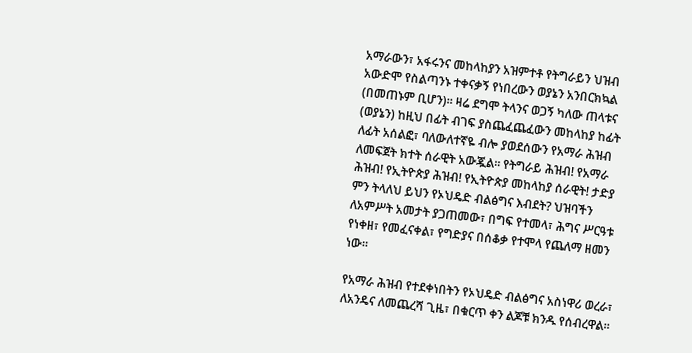አማራውን፣ አፋሩንና መከላከያን አዝምተቶ የትግራይን ህዝብ አውድሞ የስልጣንኑ ተቀናቃኝ የነበረውን ወያኔን አንበርክኳል (በመጠኑም ቢሆን)። ዛሬ ደግሞ ትላንና ወጋኝ ካለው ጠላቱና (ወያኔን) ከዚህ በፊት ብገፍ ያስጨፈጨፈውን መከላከያ ከፊት ለፊት አሰልፎ፣ ባለውለተኛዬ ብሎ ያወደሰውን የአማራ ሕዝብ ለመፍጀት ክተት ሰራዊት አውጇል። የትግራይ ሕዝብ! የአማራ ሕዝብ! የኢትዮጵያ ሕዝብ! የኢትዮጵያ መከላከያ ሰራዊት! ታድያ ምን ትላለህ ይህን የኦህዴድ ብልፅግና እብደት? ህዝባችን ለአምሥት አመታት ያጋጠመው፣ በግፍ የተመላ፣ ሕግና ሥርዓቱ የነቀዘ፣ የመፈናቀል፣ የግድያና በሰቆቃ የተሞላ የጨለማ ዘመን ነው።

የአማራ ሕዝብ የተደቀነበትን የኦህዴድ ብልፅግና አስነዋሪ ወረራ፣ ለአንዴና ለመጨረሻ ጊዜ፣ በቁርጥ ቀን ልጆቹ ክንዱ የሰብረዋል።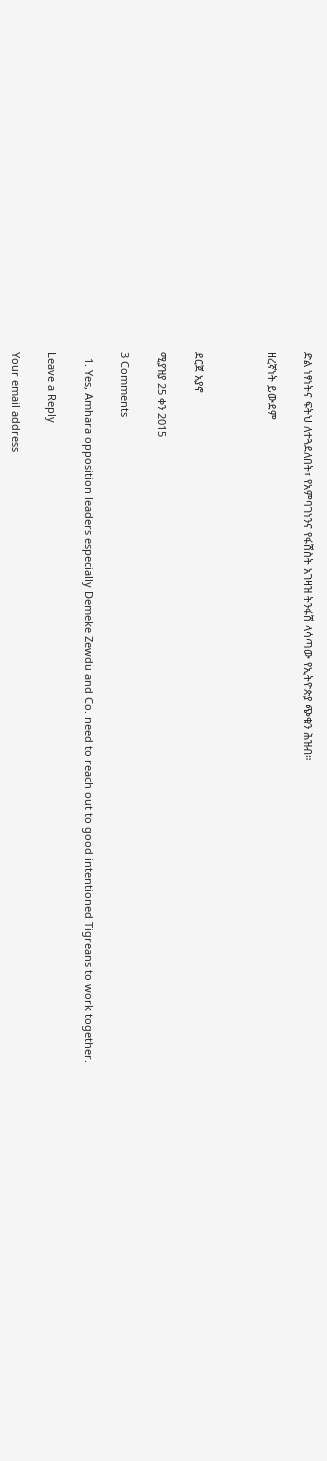ድል ነፃነትና ፍትህ ለተጓደለበት፣ የአምባገነንና የፋሽስት አገዛዝ ትንፋሽ ላሳጣው የኢትዮጵያ ጭቁን ሕዝብ።

ዘረኛነት ይውደም



ደርጀ አያኖ

ሚያዝያ 25 ቀን 2015

3 Comments

  1. Yes, Amhara opposition leaders especially Demeke Zewdu and Co. need to reach out to good intentioned Tigreans to work together.

Leave a Reply

Your email address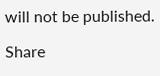will not be published.

Share